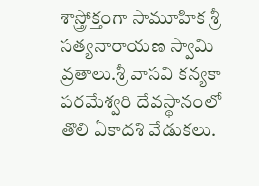శాస్త్రోక్తంగా సామూహిక శ్రీ సత్యనారాయణ స్వామి వ్రతాలు.శ్రీ వాసవి కన్యకా పరమేశ్వరి దేవస్థానంలో తొలి ఏకాదశి వేడుకలు.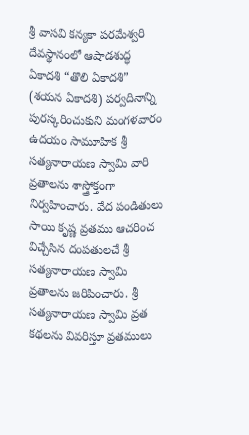శ్రీ వాసవి కన్యకా పరమేశ్వరి దేవస్థానంలో ఆషాడశుద్ధ ఏకాదశి “తొలి ఏకాదశి” (శయన ఏకాదశి) పర్వదినాన్ని పురస్కరించుకుని మంగళవారం ఉదయం సామూహిక శ్రీ సత్యనారాయణ స్వామి వారి వ్రతాలను శాస్త్రోక్తంగా నిర్వహించారు. వేద పండితులు సాయి కృష్ణ వ్రతము ఆచరించ విచ్చేసిన దంపతులచే శ్రీ సత్యనారాయణ స్వామి వ్రతాలను జరిపించారు. శ్రీ సత్యనారాయణ స్వామి వ్రత కథలను వివరిస్తూ వ్రతములు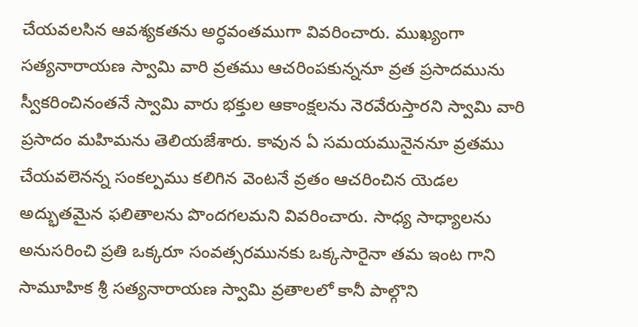చేయవలసిన ఆవశ్యకతను అర్ధవంతముగా వివరించారు. ముఖ్యంగా సత్యనారాయణ స్వామి వారి వ్రతము ఆచరింపకున్ననూ వ్రత ప్రసాదమును స్వీకరించినంతనే స్వామి వారు భక్తుల ఆకాంక్షలను నెరవేరుస్తారని స్వామి వారి ప్రసాదం మహిమను తెలియజేశారు. కావున ఏ సమయమునైననూ వ్రతము చేయవలెనన్న సంకల్పము కలిగిన వెంటనే వ్రతం ఆచరించిన యెడల అద్భుతమైన ఫలితాలను పొందగలమని వివరించారు. సాధ్య సాధ్యాలను అనుసరించి ప్రతి ఒక్కరూ సంవత్సరమునకు ఒక్కసారైనా తమ ఇంట గాని సామూహిక శ్రీ సత్యనారాయణ స్వామి వ్రతాలలో కానీ పాల్గొని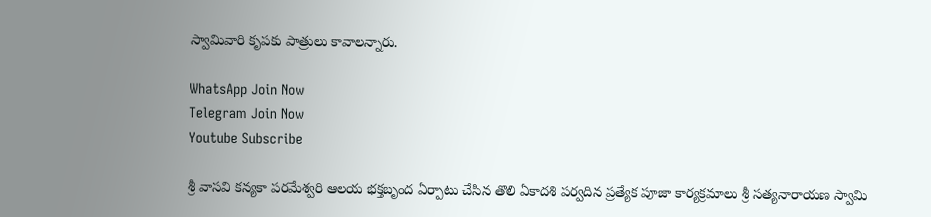స్వామివారి కృపకు పాత్రులు కావాలన్నారు.

WhatsApp Join Now
Telegram Join Now
Youtube Subscribe

శ్రీ వాసవి కన్యకా పరమేశ్వరి ఆలయ భక్తబృంద ఏర్పాటు చేసిన తొలి ఏకాదశి పర్వదిన ప్రత్యేక పూజా కార్యక్రమాలు శ్రీ సత్యనారాయణ స్వామి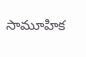సామూహిక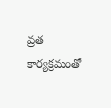వ్రత కార్యక్రమంతో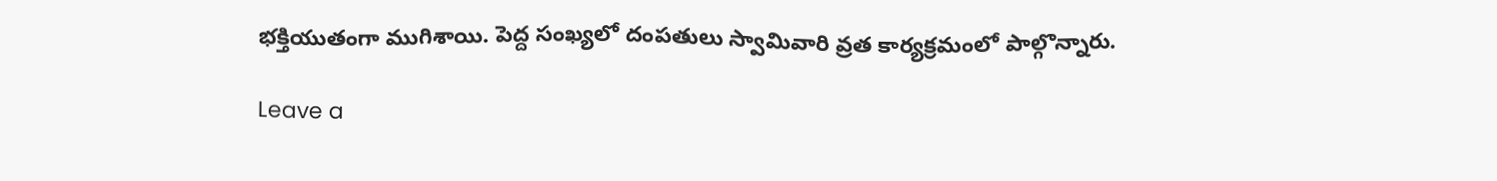భక్తియుతంగా ముగిశాయి. పెద్ద సంఖ్యలో దంపతులు స్వామివారి వ్రత కార్యక్రమంలో పాల్గొన్నారు.

Leave a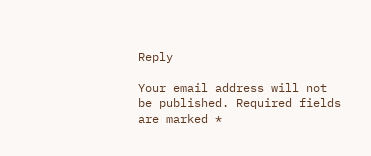Reply

Your email address will not be published. Required fields are marked *